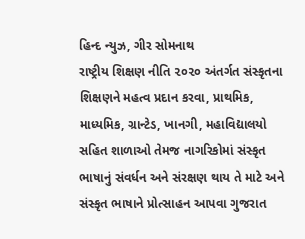હિન્દ ન્યુઝ, ગીર સોમનાથ
રાષ્ટ્રીય શિક્ષણ નીતિ ૨૦૨૦ અંતર્ગત સંસ્કૃતના શિક્ષણને મહત્વ પ્રદાન કરવા, પ્રાથમિક, માધ્યમિક, ગ્રાન્ટેડ, ખાનગી, મહાવિદ્યાલયો સહિત શાળાઓ તેમજ નાગરિકોમાં સંસ્કૃત ભાષાનું સંવર્ધન અને સંરક્ષણ થાય તે માટે અને સંસ્કૃત ભાષાને પ્રોત્સાહન આપવા ગુજરાત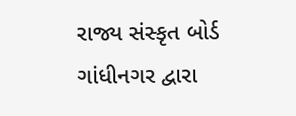રાજ્ય સંસ્કૃત બોર્ડ ગાંધીનગર દ્વારા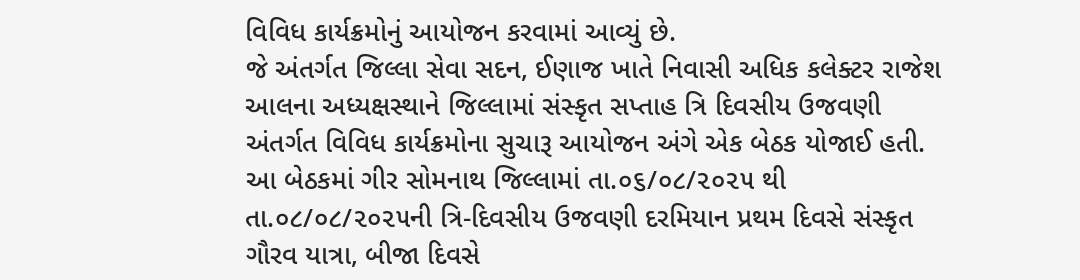વિવિધ કાર્યક્રમોનું આયોજન કરવામાં આવ્યું છે.
જે અંતર્ગત જિલ્લા સેવા સદન, ઈણાજ ખાતે નિવાસી અધિક કલેક્ટર રાજેશ આલના અધ્યક્ષસ્થાને જિલ્લામાં સંસ્કૃત સપ્તાહ ત્રિ દિવસીય ઉજવણી અંતર્ગત વિવિધ કાર્યક્રમોના સુચારૂ આયોજન અંગે એક બેઠક યોજાઈ હતી.
આ બેઠકમાં ગીર સોમનાથ જિલ્લામાં તા.૦૬/૦૮/૨૦૨૫ થી તા.૦૮/૦૮/૨૦૨૫ની ત્રિ-દિવસીય ઉજવણી દરમિયાન પ્રથમ દિવસે સંસ્કૃત ગૌરવ યાત્રા, બીજા દિવસે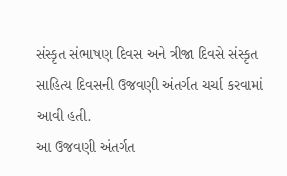સંસ્કૃત સંભાષણ દિવસ અને ત્રીજા દિવસે સંસ્કૃત સાહિત્ય દિવસની ઉજવણી અંતર્ગત ચર્ચા કરવામાં આવી હતી.
આ ઉજવણી અંતર્ગત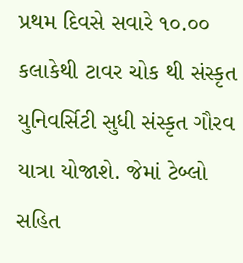પ્રથમ દિવસે સવારે ૧૦.૦૦ કલાકેથી ટાવર ચોક થી સંસ્કૃત યુનિવર્સિટી સુધી સંસ્કૃત ગૌરવ યાત્રા યોજાશે. જેમાં ટેબ્લો સહિત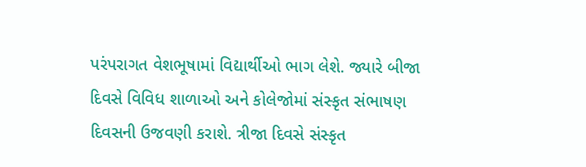પરંપરાગત વેશભૂષામાં વિદ્યાર્થીઓ ભાગ લેશે. જ્યારે બીજા દિવસે વિવિધ શાળાઓ અને કોલેજોમાં સંસ્કૃત સંભાષણ દિવસની ઉજવણી કરાશે. ત્રીજા દિવસે સંસ્કૃત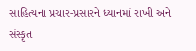સાહિત્યના પ્રચાર-પ્રસારને ધ્યાનમાં રાખી અને સંસ્કૃત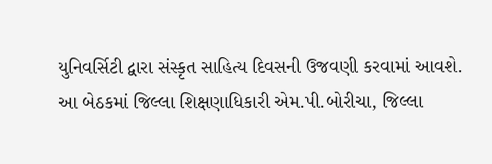યુનિવર્સિટી દ્વારા સંસ્કૃત સાહિત્ય દિવસની ઉજવણી કરવામાં આવશે.
આ બેઠકમાં જિલ્લા શિક્ષણાધિકારી એમ.પી.બોરીચા, જિલ્લા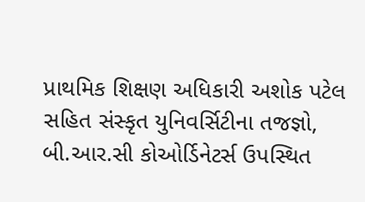પ્રાથમિક શિક્ષણ અધિકારી અશોક પટેલ સહિત સંસ્કૃત યુનિવર્સિટીના તજજ્ઞો, બી.આર.સી કોઓર્ડિનેટર્સ ઉપસ્થિત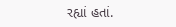રહ્યાં હતાં.